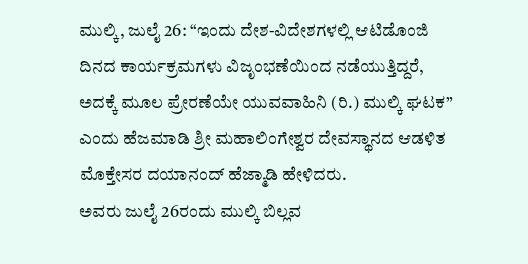ಮುಲ್ಕಿ, ಜುಲೈ 26: “ಇಂದು ದೇಶ-ವಿದೇಶಗಳಲ್ಲಿ ಆಟಿಡೊಂಜಿ ದಿನದ ಕಾರ್ಯಕ್ರಮಗಳು ವಿಜೃಂಭಣೆಯಿಂದ ನಡೆಯುತ್ತಿದ್ದರೆ, ಅದಕ್ಕೆ ಮೂಲ ಪ್ರೇರಣೆಯೇ ಯುವವಾಹಿನಿ (ರಿ.) ಮುಲ್ಕಿ ಘಟಕ” ಎಂದು ಹೆಜಮಾಡಿ ಶ್ರೀ ಮಹಾಲಿಂಗೇಶ್ವರ ದೇವಸ್ಥಾನದ ಆಡಳಿತ ಮೊಕ್ತೇಸರ ದಯಾನಂದ್ ಹೆಜ್ಮಾಡಿ ಹೇಳಿದರು.
ಅವರು ಜುಲೈ 26ರಂದು ಮುಲ್ಕಿ ಬಿಲ್ಲವ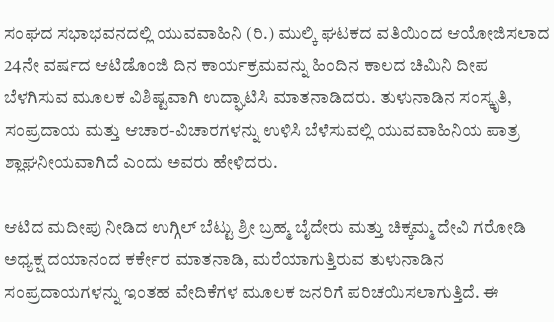ಸಂಘದ ಸಭಾಭವನದಲ್ಲಿ ಯುವವಾಹಿನಿ (ರಿ.) ಮುಲ್ಕಿ ಘಟಕದ ವತಿಯಿಂದ ಆಯೋಜಿಸಲಾದ 24ನೇ ವರ್ಷದ ಆಟಿಡೊಂಜಿ ದಿನ ಕಾರ್ಯಕ್ರಮವನ್ನು ಹಿಂದಿನ ಕಾಲದ ಚಿಮಿನಿ ದೀಪ ಬೆಳಗಿಸುವ ಮೂಲಕ ವಿಶಿಷ್ಟವಾಗಿ ಉದ್ಘಾಟಿಸಿ ಮಾತನಾಡಿದರು. ತುಳುನಾಡಿನ ಸಂಸ್ಕೃತಿ, ಸಂಪ್ರದಾಯ ಮತ್ತು ಆಚಾರ-ವಿಚಾರಗಳನ್ನು ಉಳಿಸಿ ಬೆಳೆಸುವಲ್ಲಿ ಯುವವಾಹಿನಿಯ ಪಾತ್ರ ಶ್ಲಾಘನೀಯವಾಗಿದೆ ಎಂದು ಅವರು ಹೇಳಿದರು.

ಆಟಿದ ಮದೀಪು ನೀಡಿದ ಉಗ್ಗಿಲ್ ಬೆಟ್ಟು ಶ್ರೀ ಬ್ರಹ್ಮ ಬೈದೇರು ಮತ್ತು ಚಿಕ್ಕಮ್ಮ ದೇವಿ ಗರೋಡಿ ಅಧ್ಯಕ್ಷ ದಯಾನಂದ ಕರ್ಕೇರ ಮಾತನಾಡಿ, ಮರೆಯಾಗುತ್ತಿರುವ ತುಳುನಾಡಿನ ಸಂಪ್ರದಾಯಗಳನ್ನು ಇಂತಹ ವೇದಿಕೆಗಳ ಮೂಲಕ ಜನರಿಗೆ ಪರಿಚಯಿಸಲಾಗುತ್ತಿದೆ. ಈ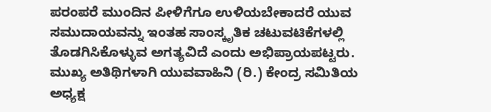ಪರಂಪರೆ ಮುಂದಿನ ಪೀಳಿಗೆಗೂ ಉಳಿಯಬೇಕಾದರೆ ಯುವ ಸಮುದಾಯವನ್ನು ಇಂತಹ ಸಾಂಸ್ಕೃತಿಕ ಚಟುವಟಿಕೆಗಳಲ್ಲಿ ತೊಡಗಿಸಿಕೊಳ್ಳುವ ಅಗತ್ಯವಿದೆ ಎಂದು ಅಭಿಪ್ರಾಯಪಟ್ಟರು.
ಮುಖ್ಯ ಅತಿಥಿಗಳಾಗಿ ಯುವವಾಹಿನಿ (ರಿ.) ಕೇಂದ್ರ ಸಮಿತಿಯ ಅಧ್ಯಕ್ಷ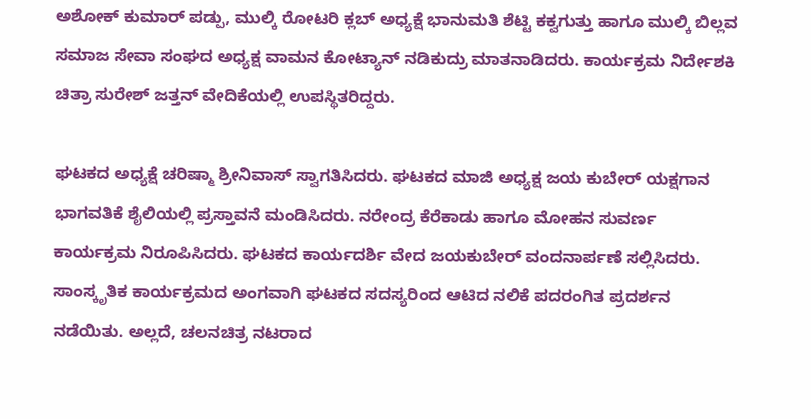ಅಶೋಕ್ ಕುಮಾರ್ ಪಡ್ಪು, ಮುಲ್ಕಿ ರೋಟರಿ ಕ್ಲಬ್ ಅಧ್ಯಕ್ಷೆ ಭಾನುಮತಿ ಶೆಟ್ಟಿ ಕಕ್ವಗುತ್ತು ಹಾಗೂ ಮುಲ್ಕಿ ಬಿಲ್ಲವ ಸಮಾಜ ಸೇವಾ ಸಂಘದ ಅಧ್ಯಕ್ಷ ವಾಮನ ಕೋಟ್ಯಾನ್ ನಡಿಕುದ್ರು ಮಾತನಾಡಿದರು. ಕಾರ್ಯಕ್ರಮ ನಿರ್ದೇಶಕಿ ಚಿತ್ರಾ ಸುರೇಶ್ ಜತ್ತನ್ ವೇದಿಕೆಯಲ್ಲಿ ಉಪಸ್ಥಿತರಿದ್ದರು.

ಘಟಕದ ಅಧ್ಯಕ್ಷೆ ಚರಿಷ್ಮಾ ಶ್ರೀನಿವಾಸ್ ಸ್ವಾಗತಿಸಿದರು. ಘಟಕದ ಮಾಜಿ ಅಧ್ಯಕ್ಷ ಜಯ ಕುಬೇರ್ ಯಕ್ಷಗಾನ ಭಾಗವತಿಕೆ ಶೈಲಿಯಲ್ಲಿ ಪ್ರಸ್ತಾವನೆ ಮಂಡಿಸಿದರು. ನರೇಂದ್ರ ಕೆರೆಕಾಡು ಹಾಗೂ ಮೋಹನ ಸುವರ್ಣ ಕಾರ್ಯಕ್ರಮ ನಿರೂಪಿಸಿದರು. ಘಟಕದ ಕಾರ್ಯದರ್ಶಿ ವೇದ ಜಯಕುಬೇರ್ ವಂದನಾರ್ಪಣೆ ಸಲ್ಲಿಸಿದರು.
ಸಾಂಸ್ಕೃತಿಕ ಕಾರ್ಯಕ್ರಮದ ಅಂಗವಾಗಿ ಘಟಕದ ಸದಸ್ಯರಿಂದ ಆಟಿದ ನಲಿಕೆ ಪದರಂಗಿತ ಪ್ರದರ್ಶನ ನಡೆಯಿತು. ಅಲ್ಲದೆ, ಚಲನಚಿತ್ರ ನಟರಾದ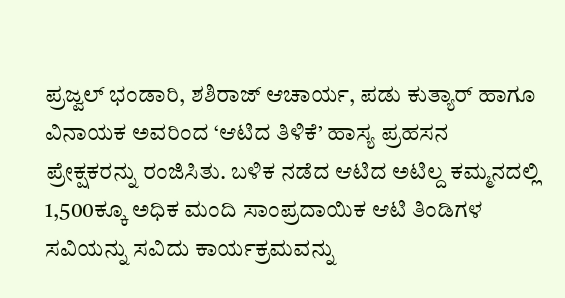ಪ್ರಜ್ವಲ್ ಭಂಡಾರಿ, ಶಶಿರಾಜ್ ಆಚಾರ್ಯ, ಪಡು ಕುತ್ಯಾರ್ ಹಾಗೂ ವಿನಾಯಕ ಅವರಿಂದ ‘ಆಟಿದ ತಿಳಿಕೆ’ ಹಾಸ್ಯ ಪ್ರಹಸನ ಪ್ರೇಕ್ಷಕರನ್ನು ರಂಜಿಸಿತು. ಬಳಿಕ ನಡೆದ ಆಟಿದ ಅಟಿಲ್ದ ಕಮ್ಮನದಲ್ಲಿ 1,500ಕ್ಕೂ ಅಧಿಕ ಮಂದಿ ಸಾಂಪ್ರದಾಯಿಕ ಆಟಿ ತಿಂಡಿಗಳ ಸವಿಯನ್ನು ಸವಿದು ಕಾರ್ಯಕ್ರಮವನ್ನು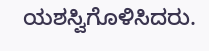ಯಶಸ್ವಿಗೊಳಿಸಿದರು.